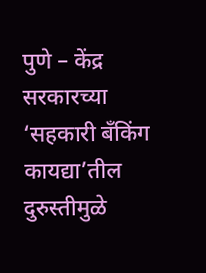पुणे – केंद्र सरकारच्या ‘सहकारी बँकिंग कायद्या’तील दुरुस्तीमुळे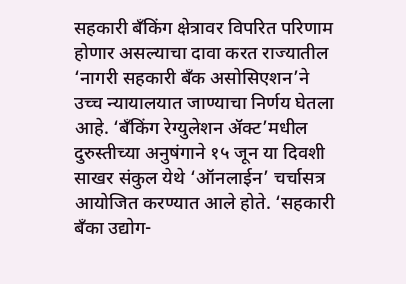सहकारी बँकिंग क्षेत्रावर विपरित परिणाम होणार असल्याचा दावा करत राज्यातील ‘नागरी सहकारी बँक असोसिएशन’ने उच्च न्यायालयात जाण्याचा निर्णय घेतला आहे. ‘बँकिंग रेग्युलेशन ॲक्ट’मधील दुरुस्तीच्या अनुषंगाने १५ जून या दिवशी साखर संकुल येथे ‘ऑनलाईन’ चर्चासत्र आयोजित करण्यात आले होते. ‘सहकारी बँका उद्योग-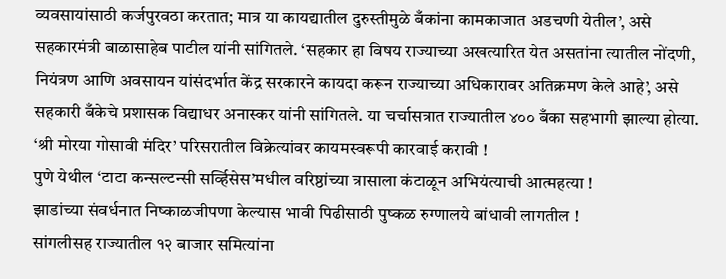व्यवसायांसाठी कर्जपुरवठा करतात; मात्र या कायद्यातील दुरुस्तीमुळे बँकांना कामकाजात अडचणी येतील’, असे सहकारमंत्री बाळासाहेब पाटील यांनी सांगितले. ‘सहकार हा विषय राज्याच्या अखत्यारित येत असतांना त्यातील नोंदणी, नियंत्रण आणि अवसायन यांसंदर्भात केंद्र सरकारने कायदा करून राज्याच्या अधिकारावर अतिक्रमण केले आहे’, असे सहकारी बँकेचे प्रशासक विद्याधर अनास्कर यांनी सांगितले. या चर्चासत्रात राज्यातील ४०० बँका सहभागी झाल्या होत्या.
‘श्री मोरया गोसावी मंदिर’ परिसरातील विक्रेत्यांवर कायमस्वरूपी कारवाई करावी !
पुणे येथील ‘टाटा कन्सल्टन्सी सर्व्हिसेस’मधील वरिष्ठांच्या त्रासाला कंटाळून अभियंत्याची आत्महत्या !
झाडांच्या संवर्धनात निष्काळजीपणा केल्यास भावी पिढीसाठी पुष्कळ रुग्णालये बांधावी लागतील !
सांगलीसह राज्यातील १२ बाजार समित्यांना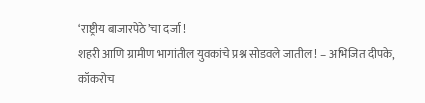‘राष्ट्रीय बाजारपेठे’चा दर्जा !
शहरी आणि ग्रामीण भागांतील युवकांचे प्रश्न सोडवले जातील ! – अभिजित दीपके, कॉकरोच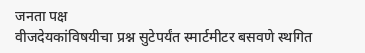जनता पक्ष
वीजदेयकांविषयीचा प्रश्न सुटेपर्यंत स्मार्टमीटर बसवणे स्थगित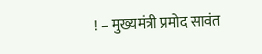! – मुख्यमंत्री प्रमोद सावंत